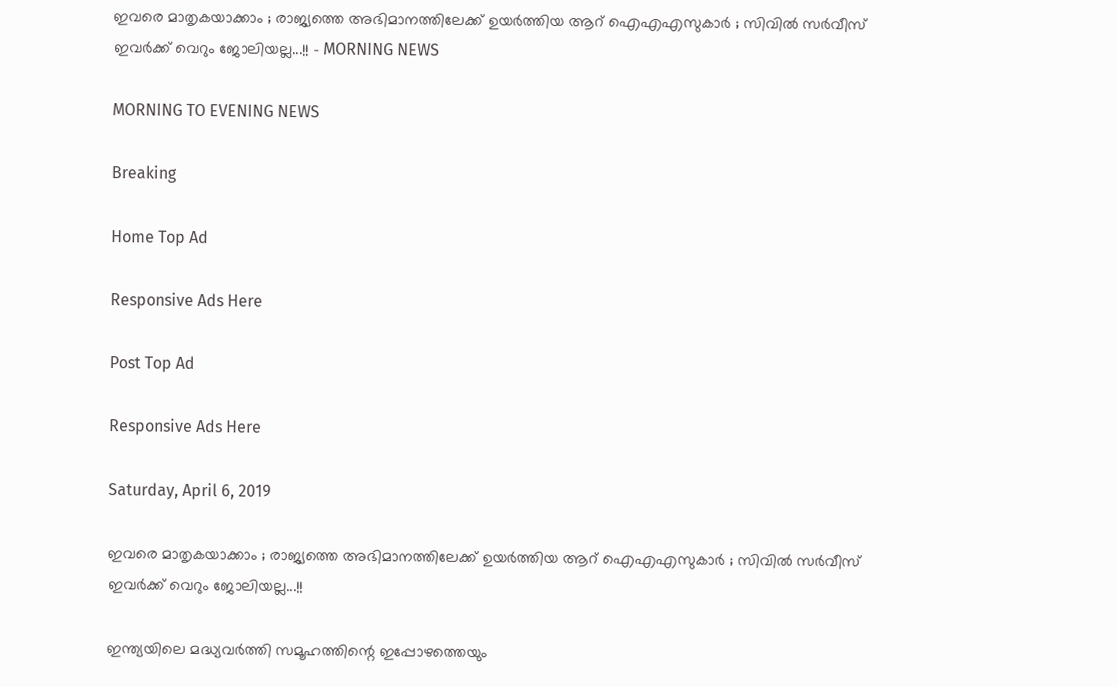ഇവരെ മാതൃകയാക്കാം ; രാജ്യത്തെ അഭിമാനത്തിലേക്ക് ഉയര്‍ത്തിയ ആറ് ഐഎഎസുകാര്‍ ; സിവില്‍ സര്‍വീസ് ഇവര്‍ക്ക് വെറും ജോലിയല്ല...!! - MORNING NEWS

MORNING TO EVENING NEWS

Breaking

Home Top Ad

Responsive Ads Here

Post Top Ad

Responsive Ads Here

Saturday, April 6, 2019

ഇവരെ മാതൃകയാക്കാം ; രാജ്യത്തെ അഭിമാനത്തിലേക്ക് ഉയര്‍ത്തിയ ആറ് ഐഎഎസുകാര്‍ ; സിവില്‍ സര്‍വീസ് ഇവര്‍ക്ക് വെറും ജോലിയല്ല...!!

ഇന്ത്യയിലെ മദ്ധ്യവര്‍ത്തി സമൂഹത്തിന്റെ ഇപ്പോഴത്തെയും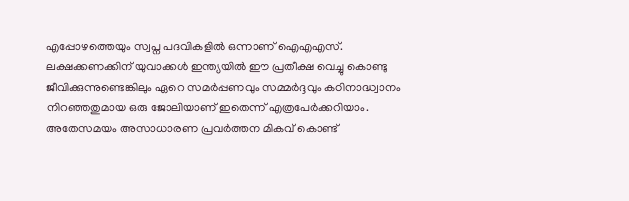എപ്പോഴത്തെയും സ്വപ്ന പദവികളില്‍ ഒന്നാണ് ഐഎഎസ്. ലക്ഷക്കണക്കിന് യുവാക്കള്‍ ഇന്ത്യയില്‍ ഈ പ്രതീക്ഷ വെച്ചു കൊണ്ടു ജീവിക്കുന്നുണ്ടെങ്കിലും ഏറെ സമര്‍പ്പണവും സമ്മര്‍ദ്ദവും കഠിനാദ്ധ്വാനം നിറഞ്ഞതുമായ ഒരു ജോലിയാണ് ഇതെന്ന് എത്രപേര്‍ക്കറിയാം. അതേസമയം അസാധാരണ പ്രവര്‍ത്തന മികവ് കൊണ്ട്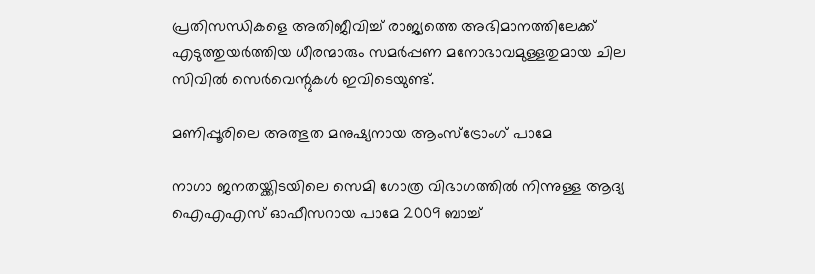പ്രതിസന്ധികളെ അതിജീവിച്ച് രാജ്യത്തെ അഭിമാനത്തിലേക്ക് എടുത്തുയര്‍ത്തിയ ധീരന്മാരും സമര്‍പ്പണ മനോഭാവമുള്ളതുമായ ചില സിവില്‍ സെര്‍വെന്റുകള്‍ ഇവിടെയുണ്ട്.

മണിപ്പൂരിലെ അത്ഭുത മനുഷ്യനായ ആംസ്‌ട്രോംഗ് പാമേ

നാഗാ ജനതയ്ക്കിടയിലെ സെമി ഗോത്ര വിഭാഗത്തില്‍ നിന്നുള്ള ആദ്യ ഐഎഎസ് ഓഫീസറായ പാമേ 2009 ബാച്ച്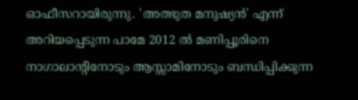ഓഫീസറായിരുന്നു. 'അത്ഭുത മനുഷ്യന്‍' എന്ന് അറിയപ്പെടുന്ന പാമേ 2012 ല്‍ മണിപ്പൂരിനെ നാഗാലാന്റിനോടും ആസ്സാമിനോടും ബന്ധിപ്പിക്കുന്ന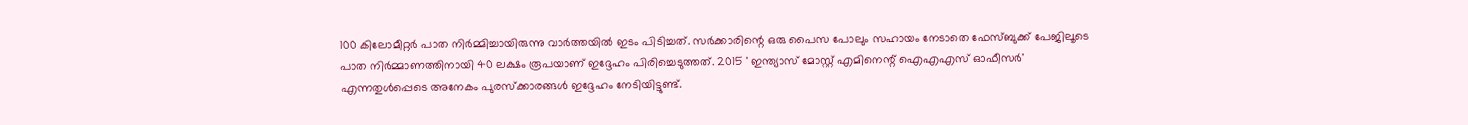100 കിലോമീറ്റര്‍ പാത നിര്‍മ്മിച്ചായിരുന്നു വാര്‍ത്തയില്‍ ഇടം പിടിച്ചത്. സര്‍ക്കാരിന്റെ ഒരു പൈസ പോലും സഹായം നേടാതെ ഫേസ്ബുക്ക് പേജിലൂടെ പാത നിര്‍മ്മാണത്തിനായി 40 ലക്ഷം രൂപയാണ് ഇദ്ദേഹം പിരിച്ചെടുത്തത്. 2015 ' ഇന്ത്യാസ് മോസ്റ്റ് എമിനെന്റ് ഐഎഎസ് ഓഫീസര്‍' എന്നതുള്‍പ്പെടെ അനേകം പുരസ്‌ക്കാരങ്ങള്‍ ഇദ്ദേഹം നേടിയിട്ടുണ്ട്.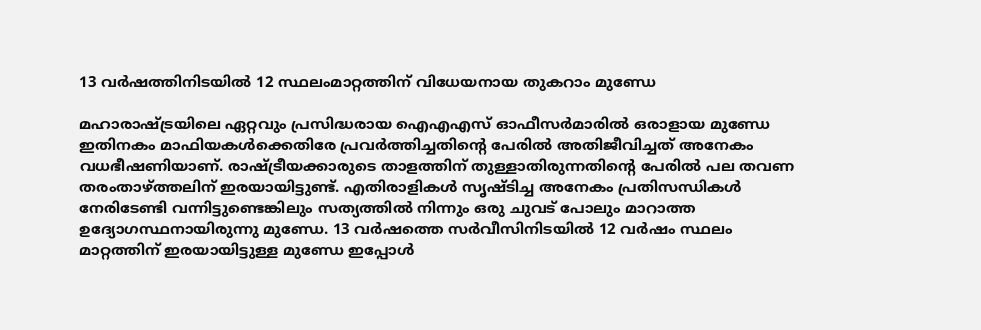13 വര്‍ഷത്തിനിടയില്‍ 12 സ്ഥലംമാറ്റത്തിന് വിധേയനായ തുകറാം മുണ്ഡേ

മഹാരാഷ്ട്രയിലെ ഏറ്റവും പ്രസിദ്ധരായ ഐഎഎസ് ഓഫീസര്‍മാരില്‍ ഒരാളായ മുണ്ഡേ ഇതിനകം മാഫിയകള്‍ക്കെതിരേ പ്രവര്‍ത്തിച്ചതിന്റെ പേരില്‍ അതിജീവിച്ചത് അനേകം വധഭീഷണിയാണ്. രാഷ്ട്രീയക്കാരുടെ താളത്തിന് തുള്ളാതിരുന്നതിന്റെ പേരില്‍ പല തവണ തരംതാഴ്ത്തലിന് ഇരയായിട്ടുണ്ട്. എതിരാളികള്‍ സൃഷ്ടിച്ച അനേകം പ്രതിസന്ധികള്‍ നേരിടേണ്ടി വന്നിട്ടുണ്ടെങ്കിലും സത്യത്തില്‍ നിന്നും ഒരു ചുവട് പോലും മാറാത്ത ഉദ്യോഗസ്ഥനായിരുന്നു മുണ്ഡേ. 13 വര്‍ഷത്തെ സര്‍വീസിനിടയില്‍ 12 വര്‍ഷം സ്ഥലം മാറ്റത്തിന് ഇരയായിട്ടുള്ള മുണ്ഡേ ഇപ്പോള്‍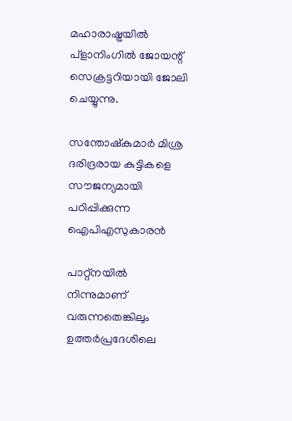മഹാരാഷ്ട്രയില്‍ പ്‌ളാനിംഗില്‍ ജോയന്റ് സെക്രട്ടറിയായി ജോലി ചെയ്യുന്നു.

സന്തോഷ്‌കുമാര്‍ മിശ്ര ദരിദ്രരായ കുട്ടികളെ സൗജന്യമായി പഠിപ്പിക്കുന്ന ഐപിഎസുകാരന്‍

പാറ്റ്‌നയില്‍ നിന്നുമാണ് വരുന്നതെങ്കിലും ഉത്തര്‍പ്രദേശിലെ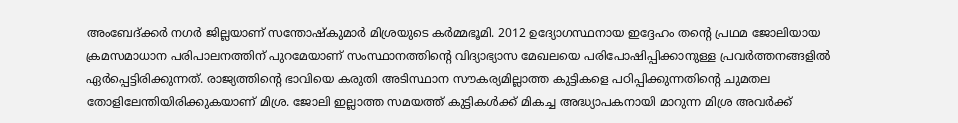അംബേദ്ക്കര്‍ നഗര്‍ ജില്ലയാണ് സന്തോഷ്‌കുമാര്‍ മിശ്രയുടെ കര്‍മ്മഭൂമി. 2012 ഉദ്യോഗസ്ഥനായ ഇദ്ദേഹം തന്റെ പ്രഥമ ജോലിയായ ക്രമസമാധാന പരിപാലനത്തിന് പുറമേയാണ് സംസ്ഥാനത്തിന്റെ വിദ്യാഭ്യാസ മേഖലയെ പരിപോഷിപ്പിക്കാനുള്ള പ്രവര്‍ത്തനങ്ങളില്‍ ഏര്‍പ്പെട്ടിരിക്കുന്നത്. രാജ്യത്തിന്റെ ഭാവിയെ കരുതി അടിസ്ഥാന സൗകര്യമില്ലാത്ത കുട്ടികളെ പഠിപ്പിക്കുന്നതിന്റെ ചുമതല തോളിലേന്തിയിരിക്കുകയാണ് മിശ്ര. ജോലി ഇല്ലാത്ത സമയത്ത് കുട്ടികള്‍ക്ക് മികച്ച അദ്ധ്യാപകനായി മാറുന്ന മിശ്ര അവര്‍ക്ക്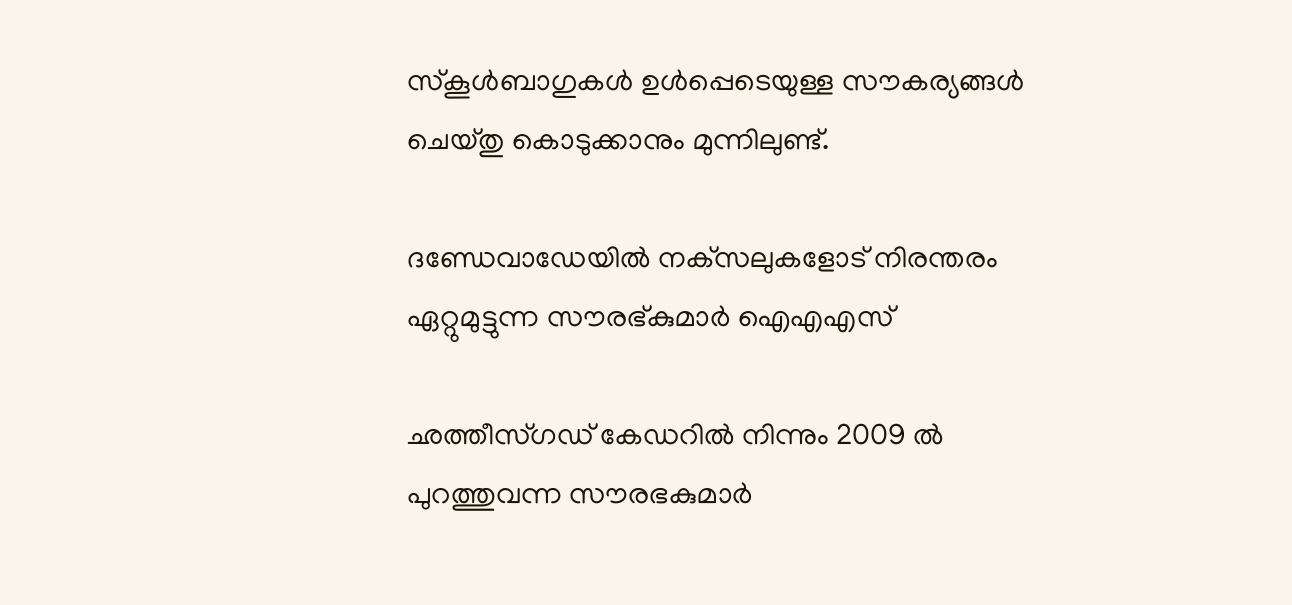സ്‌കൂള്‍ബാഗുകള്‍ ഉള്‍പ്പെടെയുള്ള സൗകര്യങ്ങള്‍ ചെയ്തു കൊടുക്കാനും മുന്നിലുണ്ട്.

ദണ്ഡേവാഡേയില്‍ നക്‌സലുകളോട് നിരന്തരം ഏറ്റുമുട്ടുന്ന സൗരഭ്കുമാര്‍ ഐഎഎസ്

ഛത്തീസ്ഗഡ് കേഡറില്‍ നിന്നും 2009 ല്‍ പുറത്തുവന്ന സൗരഭകുമാര്‍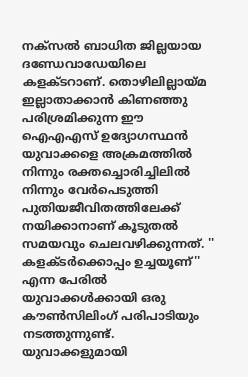നക്‌സല്‍ ബാധിത ജില്ലയായ ദണ്ഡേവാഡേയിലെ കളക്ടറാണ്. തൊഴിലില്ലായ്മ ഇല്ലാതാക്കാന്‍ കിണഞ്ഞു പരിശ്രമിക്കുന്ന ഈ ഐഎഎസ് ഉദ്യോഗസ്ഥന്‍ യുവാക്കളെ അക്രമത്തില്‍ നിന്നും രക്തച്ചൊരിച്ചിലില്‍ നിന്നും വേര്‍പെടുത്തി പുതിയജീവിതത്തിലേക്ക് നയിക്കാനാണ് കൂടുതല്‍ സമയവും ചെലവഴിക്കുന്നത്. '' കളക്ടര്‍ക്കൊപ്പം ഉച്ചയൂണ്'' എന്ന പേരില്‍ യുവാക്കള്‍ക്കായി ഒരു കൗണ്‍സിലിംഗ് പരിപാടിയും നടത്തുന്നുണ്ട്. യുവാക്കളുമായി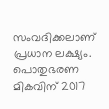സംവദിക്കലാണ് പ്രധാന ലക്ഷ്യം. പൊതുഭരണ മികവിന് 2017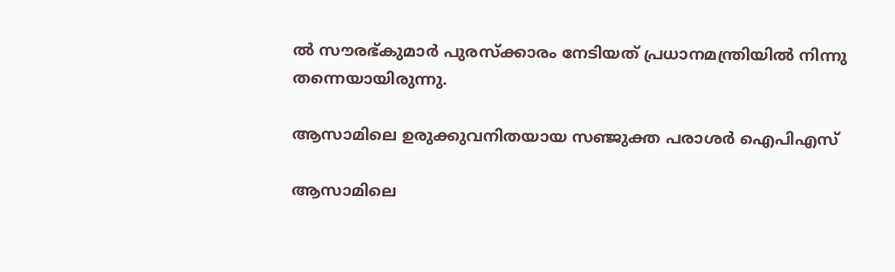ല്‍ സൗരഭ്കുമാര്‍ പുരസ്‌ക്കാരം നേടിയത് പ്രധാനമന്ത്രിയില്‍ നിന്നു തന്നെയായിരുന്നു.

ആസാമിലെ ഉരുക്കുവനിതയായ സഞ്ജുക്ത പരാശര്‍ ഐപിഎസ്

ആസാമിലെ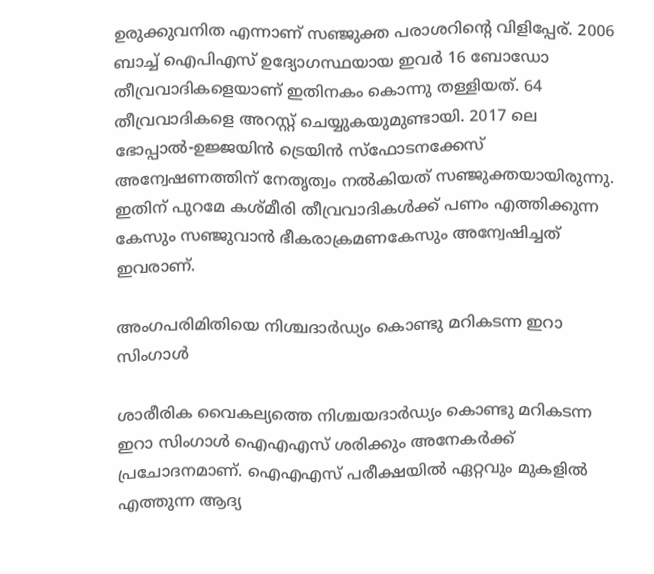ഉരുക്കുവനിത എന്നാണ് സഞ്ജുക്ത പരാശറിന്റെ വിളിപ്പേര്. 2006 ബാച്ച് ഐപിഎസ് ഉദ്യോഗസ്ഥയായ ഇവര്‍ 16 ബോഡോ തീവ്രവാദികളെയാണ് ഇതിനകം കൊന്നു തള്ളിയത്. 64 തീവ്രവാദികളെ അറസ്റ്റ് ചെയ്യുകയുമുണ്ടായി. 2017 ലെ ഭോപ്പാല്‍-ഉജ്ജയിന്‍ ട്രെയിന്‍ സ്‌ഫോടനക്കേസ് അന്വേഷണത്തിന് നേതൃത്വം നല്‍കിയത് സഞ്ജുക്തയായിരുന്നു. ഇതിന് പുറമേ കശ്മീരി തീവ്രവാദികള്‍ക്ക് പണം എത്തിക്കുന്ന കേസും സഞ്ജുവാന്‍ ഭീകരാക്രമണകേസും അന്വേഷിച്ചത് ഇവരാണ്.

അംഗപരിമിതിയെ നിശ്ചദാര്‍ഡ്യം കൊണ്ടു മറികടന്ന ഇറാ സിംഗാള്‍

ശാരീരിക വൈകല്യത്തെ നിശ്ചയദാര്‍ഡ്യം കൊണ്ടു മറികടന്ന ഇറാ സിംഗാള്‍ ഐഎഎസ് ശരിക്കും അനേകര്‍ക്ക് പ്രചോദനമാണ്. ഐഎഎസ് പരീക്ഷയില്‍ ഏറ്റവും മുകളില്‍ എത്തുന്ന ആദ്യ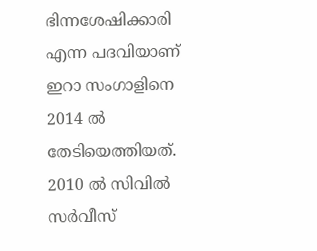ഭിന്നശേഷിക്കാരി എന്ന പദവിയാണ് ഇറാ സംഗാളിനെ 2014 ല്‍ തേടിയെത്തിയത്. 2010 ല്‍ സിവില്‍ സര്‍വീസ്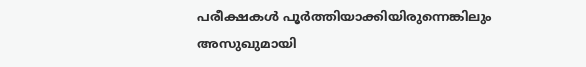പരീക്ഷകള്‍ പൂര്‍ത്തിയാക്കിയിരുന്നെങ്കിലും അസുഖുമായി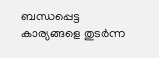ബന്ധപ്പെട്ട കാര്യങ്ങളെ തുടര്‍ന്ന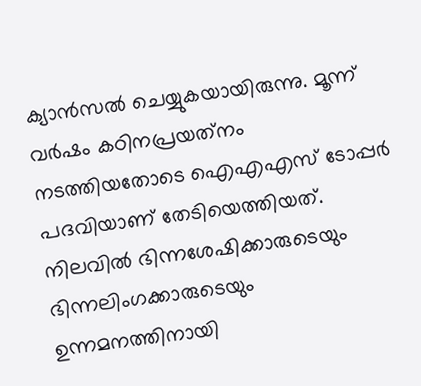ക്യാന്‍സല്‍ ചെയ്യുകയായിരുന്നു. മൂന്ന് വര്‍ഷം കഠിനപ്രയത്‌നം നടത്തിയതോടെ ഐഎഎസ് ടോപ്പര്‍ പദവിയാണ് തേടിയെത്തിയത്. നിലവില്‍ ഭിന്നശേഷിക്കാരുടെയും ഭിന്നലിംഗക്കാരുടെയും ഉന്നമനത്തിനായി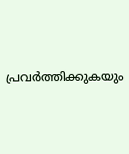പ്രവര്‍ത്തിക്കുകയും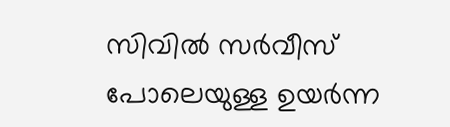സിവില്‍ സര്‍വീസ് പോലെയുള്ള ഉയര്‍ന്ന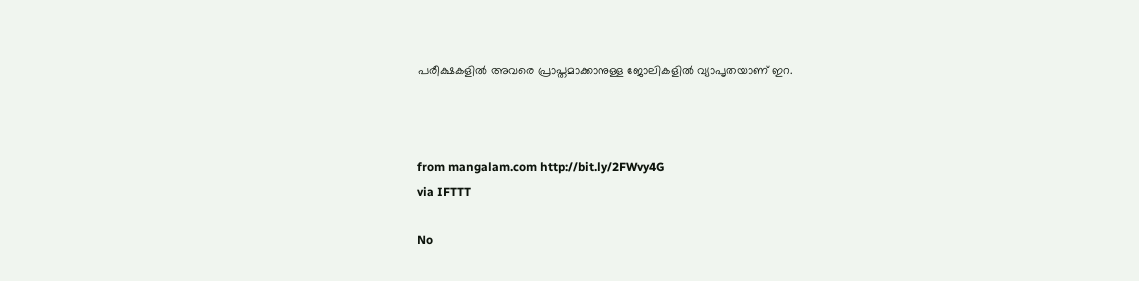പരീക്ഷകളില്‍ അവരെ പ്രാപ്തമാക്കാനുള്ള ജോലികളില്‍ വ്യാപൃതയാണ് ഇറ.



from mangalam.com http://bit.ly/2FWvy4G
via IFTTT

No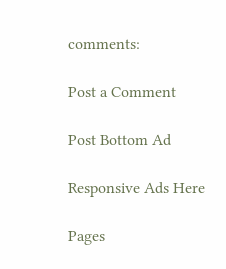comments:

Post a Comment

Post Bottom Ad

Responsive Ads Here

Pages